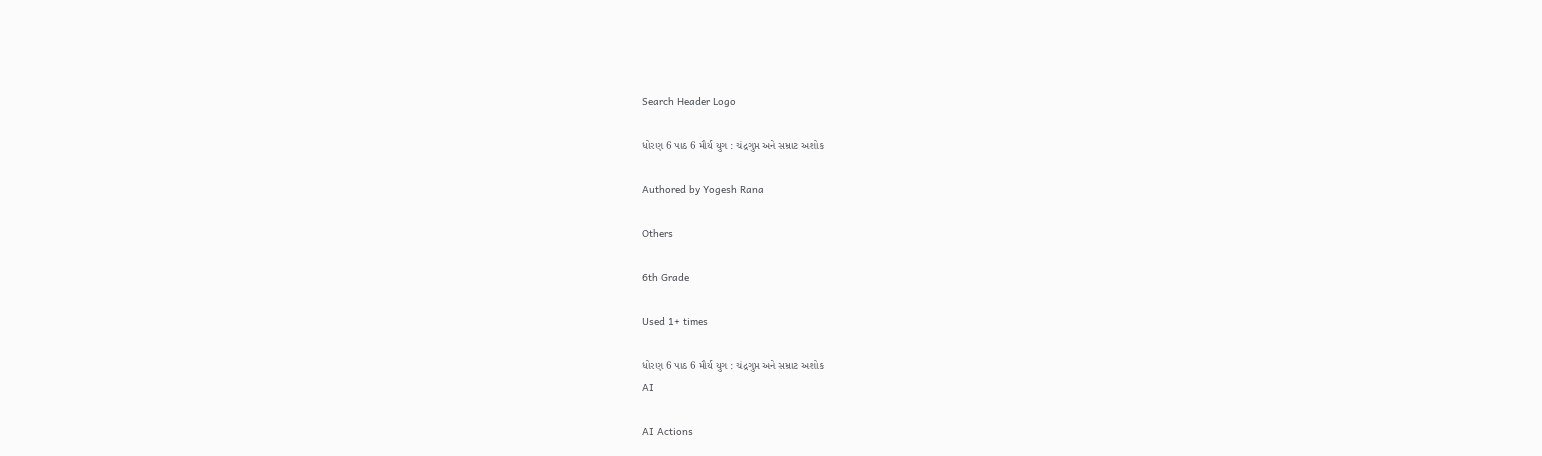Search Header Logo

ધોરણ 6 પાઠ 6 મૌર્ય યુગ : ચંદ્રગુપ્ત અને સમ્રાટ અશોક

Authored by Yogesh Rana

Others

6th Grade

Used 1+ times

ધોરણ 6 પાઠ 6 મૌર્ય યુગ : ચંદ્રગુપ્ત અને સમ્રાટ અશોક
AI

AI Actions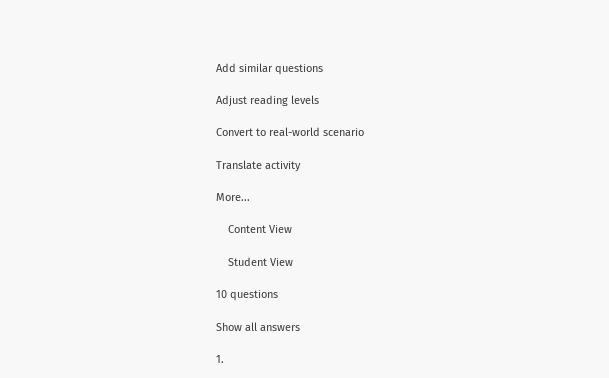Add similar questions

Adjust reading levels

Convert to real-world scenario

Translate activity

More...

    Content View

    Student View

10 questions

Show all answers

1.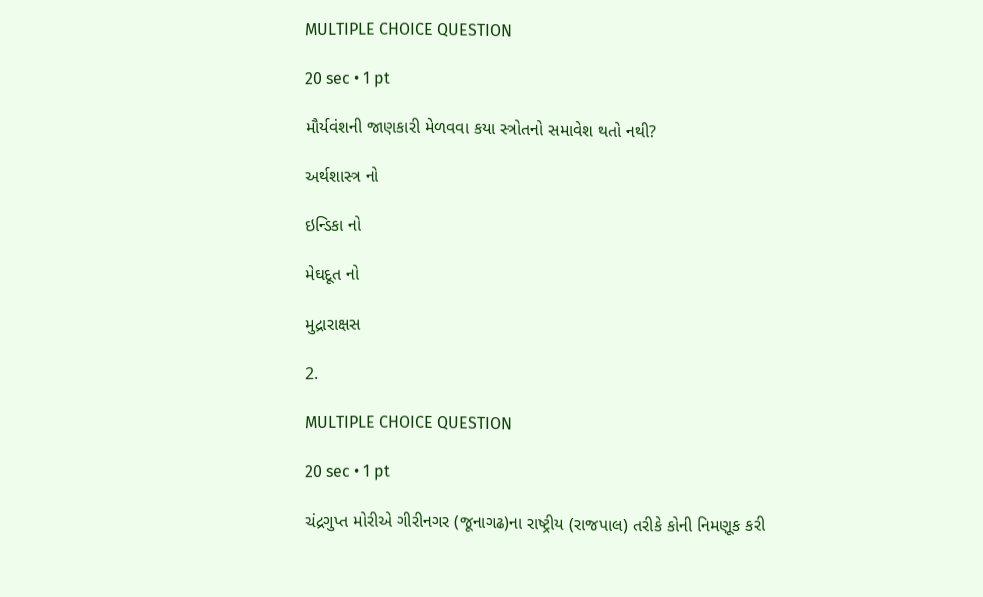MULTIPLE CHOICE QUESTION

20 sec • 1 pt

મૌર્યવંશની જાણકારી મેળવવા કયા સ્ત્રોતનો સમાવેશ થતો નથી?

અર્થશાસ્ત્ર નો

ઇન્ડિકા નો

મેઘદૂત નો

મુદ્રારાક્ષસ

2.

MULTIPLE CHOICE QUESTION

20 sec • 1 pt

ચંદ્રગુપ્ત મોરીએ ગીરીનગર (જૂનાગઢ)ના રાષ્ટ્રીય (રાજપાલ) તરીકે કોની નિમણૂક કરી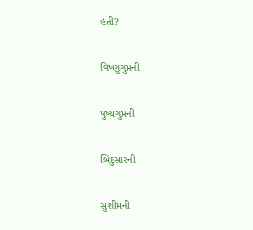હતી?

વિષ્ણુગુપ્તની

પુષ્યગુપ્તની

બિંદુસારની

સુશીમની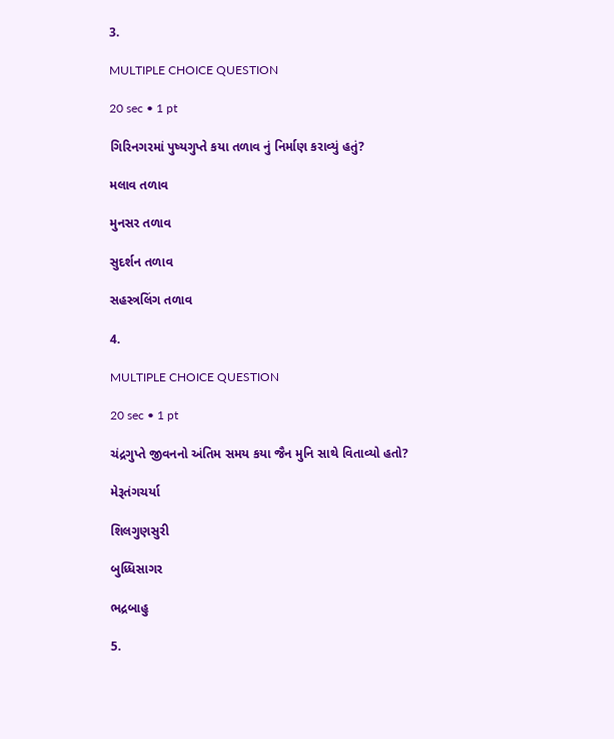3.

MULTIPLE CHOICE QUESTION

20 sec • 1 pt

ગિરિનગરમાં પુષ્યગુપ્તે કયા તળાવ નું નિર્માણ કરાવ્યું હતું?

મલાવ તળાવ

મુનસર તળાવ

સુદર્શન તળાવ

સહસ્ત્રલિંગ તળાવ

4.

MULTIPLE CHOICE QUESTION

20 sec • 1 pt

ચંદ્રગુપ્તે જીવનનો અંતિમ સમય કયા જૈન મુનિ સાથે વિતાવ્યો હતો?

મેરૂતંગચર્યા

શિલગુણસુરી

બુધ્ધિસાગર

ભદ્રબાહુ

5.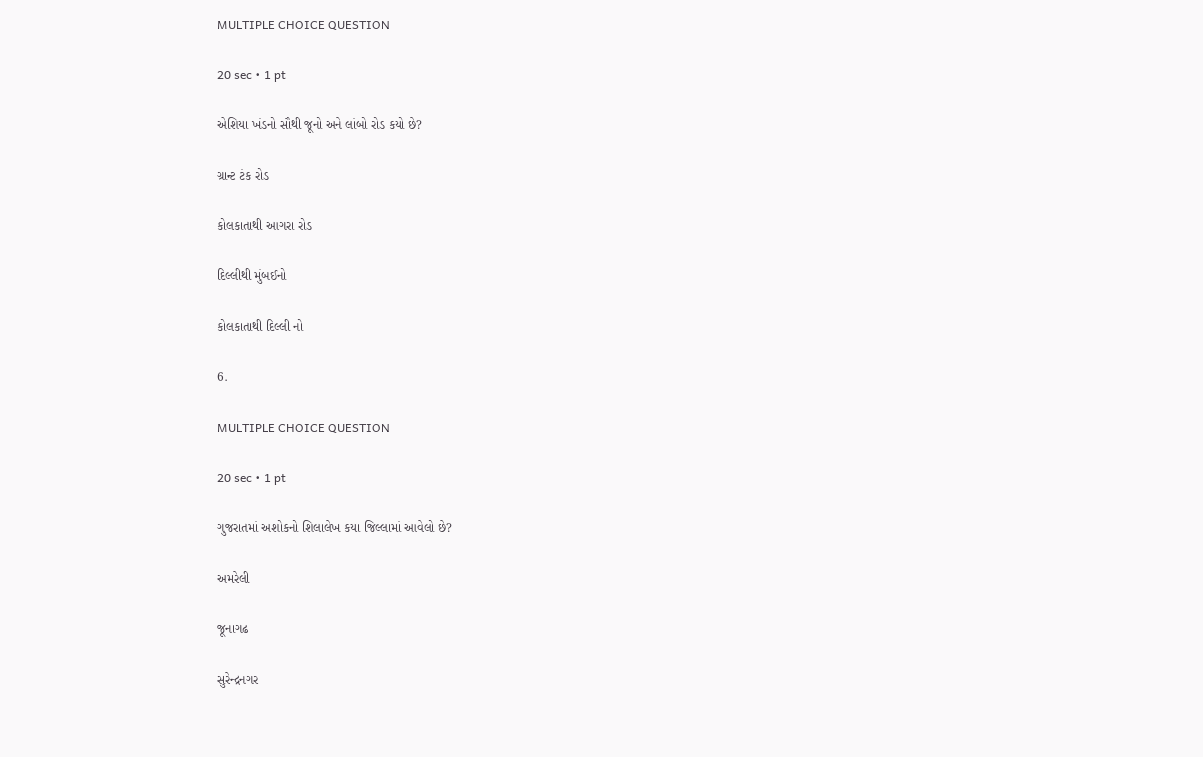MULTIPLE CHOICE QUESTION

20 sec • 1 pt

એશિયા ખંડનો સૌથી જૂનો અને લાંબો રોડ કયો છે?

ગ્રાન્ટ ટંક રોડ

કોલકાતાથી આગરા રોડ

દિલ્લીથી મુંબઈનો

કોલકાતાથી દિલ્લી નો

6.

MULTIPLE CHOICE QUESTION

20 sec • 1 pt

ગુજરાતમાં અશોકનો શિલાલેખ કયા જિલ્લામાં આવેલો છે?

અમરેલી

જૂનાગઢ

સુરેન્દ્રનગર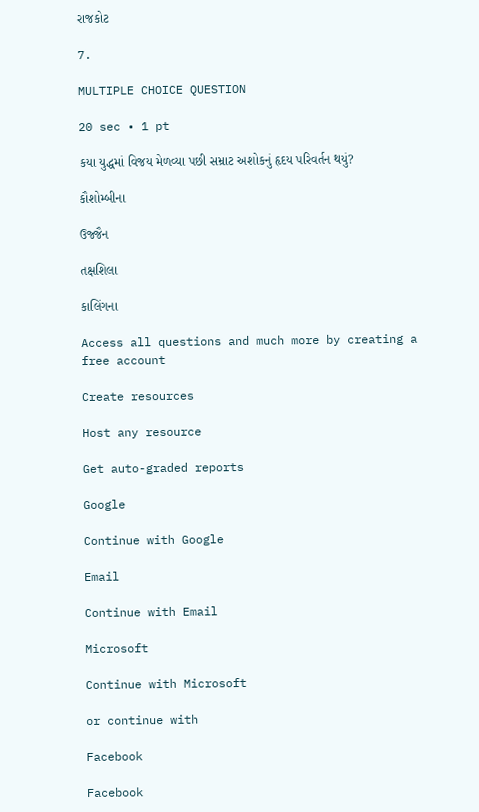રાજકોટ

7.

MULTIPLE CHOICE QUESTION

20 sec • 1 pt

કયા યુદ્ધમાં વિજય મેળવ્યા પછી સમ્રાટ અશોકનું હૃદય પરિવર્તન થયું?

કૌશોમ્બીના

ઉજ્જૈન

તક્ષશિલા

કાલિંગના

Access all questions and much more by creating a free account

Create resources

Host any resource

Get auto-graded reports

Google

Continue with Google

Email

Continue with Email

Microsoft

Continue with Microsoft

or continue with

Facebook

Facebook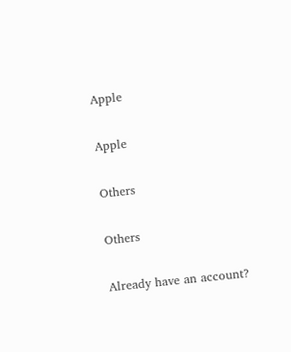Apple

Apple

Others

Others

Already have an account?